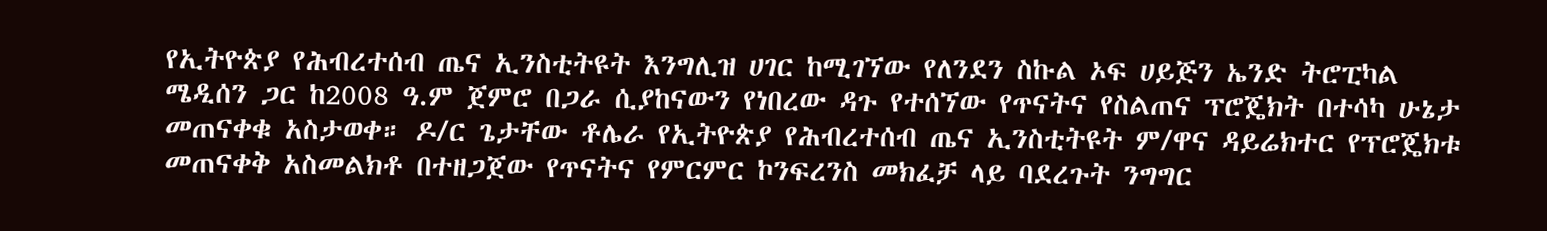የኢትዮጵያ የሕብረተሰብ ጤና ኢንስቲትዩት እንግሊዝ ሀገር ከሚገኘው የለንደን ስኩል ኦፍ ሀይጅን ኤንድ ትሮፒካል ሜዲሰን ጋር ከ2008 ዓ.ም ጀምሮ በጋራ ሲያከናውን የነበረው ዳጉ የተሰኘው የጥናትና የስልጠና ፕሮጄክት በተሳካ ሁኔታ መጠናቀቁ አስታወቀ። ዶ/ር ጌታቸው ቶሌራ የኢትዮጵያ የሕብረተሰብ ጤና ኢንስቲትዩት ም/ዋና ዳይሬክተር የፕሮጄክቱ መጠናቀቅ አስመልክቶ በተዘጋጀው የጥናትና የምርምር ኮንፍረንስ መክፈቻ ላይ ባደረጉት ንግግር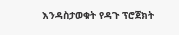እንዳስታወቁት የዳጉ ፕሮጀክት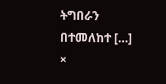ትግበራን በተመለከተ […]
×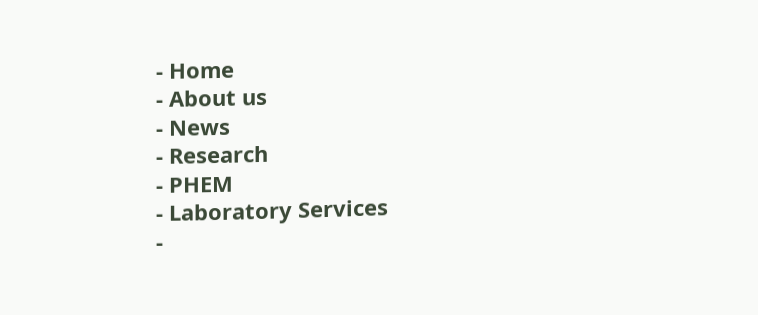- Home
- About us
- News
- Research
- PHEM
- Laboratory Services
-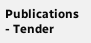Publications
- Tender